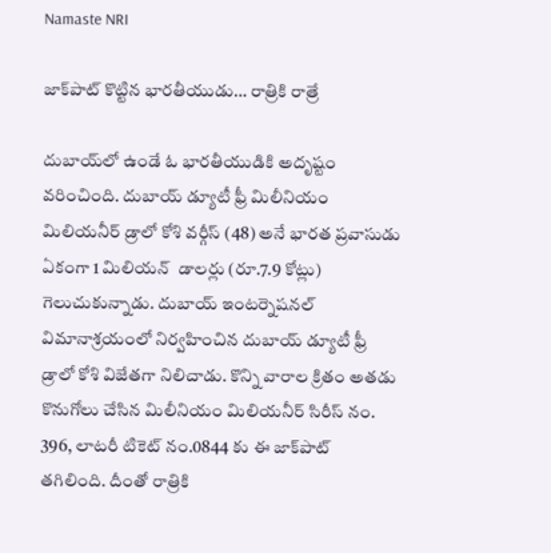Namaste NRI

జాక్‌పాట్‌ కొట్టిన భారతీయుడు… రాత్రికి రాత్రే

దుబాయ్‌లో ఉండే ఓ భారతీయుడికి అదృష్టం వరించింది. దుబాయ్‌ డ్యూటీ ఫ్రీ మిలీనియం మిలియనీర్‌ డ్రాలో కోశి వర్గీస్‌ (48) అనే భారత ప్రవాసుడు ఏకంగా 1 మిలియన్‌  డాలర్లు (రూ.7.9 కోట్లు) గెలుచుకున్నాడు. దుబాయ్‌ ఇంటర్నెషనల్‌ విమానాశ్రయంలో నిర్వహించిన దుబాయ్‌ డ్యూటీ ఫ్రీ డ్రాలో కోశి విజేతగా నిలిచాడు. కొన్ని వారాల క్రితం అతడు కొనుగోలు చేసిన మిలీనియం మిలియనీర్‌ సిరీస్‌ నం. 396, లాటరీ టికెట్‌ నం.0844 కు ఈ జాక్‌పాట్‌ తగిలింది. దీంతో రాత్రికి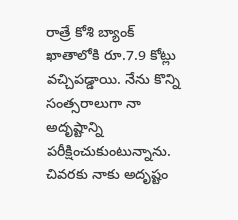రాత్రే కోశి బ్యాంక్‌ ఖాతాలోకి రూ.7.9 కోట్లు వచ్చిపడ్డాయి. నేను కొన్ని సంత్సరాలుగా నా అదృష్టాన్ని పరీక్షించుకుంటున్నాను. చివరకు నాకు అదృష్టం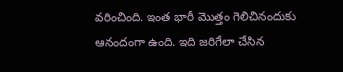వరించింది. ఇంత భారీ మొత్తం గెలిచినందుకు ఆనందంగా ఉంది. ఇది జరిగేలా చేసిన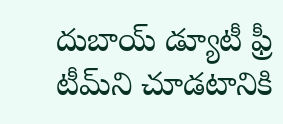దుబాయ్‌ డ్యూటీ ఫ్రీ టీమ్‌ని చూడటానికి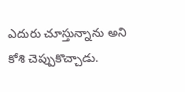ఎదురు చూస్తున్నాను అని కోశి చెప్పుకొచ్చాడు.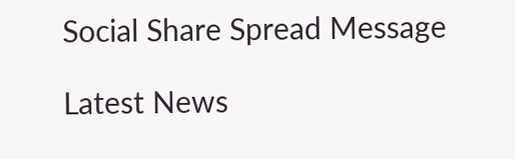Social Share Spread Message

Latest News